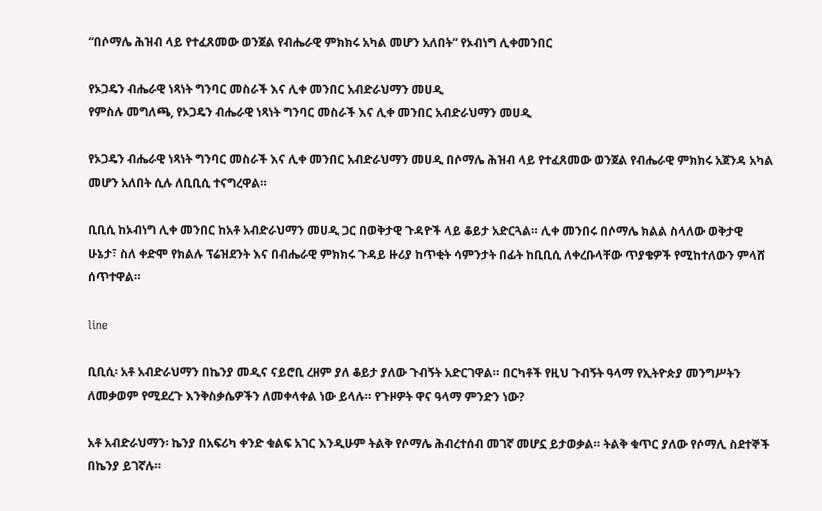“በሶማሌ ሕዝብ ላይ የተፈጸመው ወንጀል የብሔራዊ ምክክሩ አካል መሆን አለበት” የኦብነግ ሊቀመንበር

የኦጋዴን ብሔራዊ ነጻነት ግንባር መስራች እና ሊቀ መንበር አብድራህማን መሀዲ
የምስሉ መግለጫ, የኦጋዴን ብሔራዊ ነጻነት ግንባር መስራች እና ሊቀ መንበር አብድራህማን መሀዲ

የኦጋዴን ብሔራዊ ነጻነት ግንባር መስራች እና ሊቀ መንበር አብድራህማን መሀዲ በሶማሌ ሕዝብ ላይ የተፈጸመው ወንጀል የብሔራዊ ምክክሩ አጀንዳ አካል መሆን አለበት ሲሉ ለቢቢሲ ተናግረዋል።

ቢቢሲ ከኦብነግ ሊቀ መንበር ከአቶ አብድራህማን መሀዲ ጋር በወቅታዊ ጉዳዮች ላይ ቆይታ አድርጓል። ሊቀ መንበሩ በሶማሌ ክልል ስላለው ወቅታዊ ሁኔታ፣ ስለ ቀድሞ የክልሉ ፕሬዝደንት እና በብሔራዊ ምክክሩ ጉዳይ ዙሪያ ከጥቂት ሳምንታት በፊት ከቢቢሲ ለቀረቡላቸው ጥያቄዎች የሚከተለውን ምላሸ ሰጥተዋል።

line

ቢቢሲ፡ አቶ አብድራህማን በኬንያ መዲና ናይሮቢ ረዘም ያለ ቆይታ ያለው ጉብኝት አድርገዋል። በርካቶች የዚህ ጉብኝት ዓላማ የኢትዮጵያ መንግሥትን ለመቃወም የሚደረጉ እንቅስቃሴዎችን ለመቀላቀል ነው ይላሉ። የጉዞዎት ዋና ዓላማ ምንድን ነው?

አቶ አብድራህማን፡ ኬንያ በአፍሪካ ቀንድ ቁልፍ አገር እንዲሁም ትልቅ የሶማሌ ሕብረተሰብ መገኛ መሆኗ ይታወቃል። ትልቅ ቁጥር ያለው የሶማሊ ስደተኞች በኬንያ ይገኛሉ።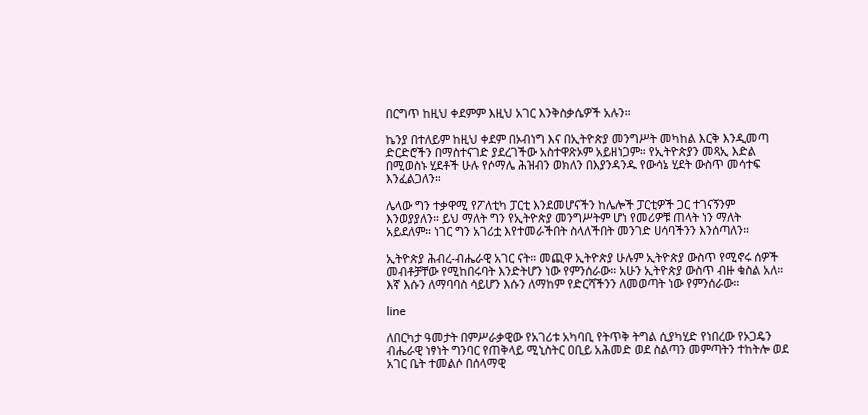በርግጥ ከዚህ ቀደምም እዚህ አገር እንቅስቃሴዎች አሉን።

ኬንያ በተለይም ከዚህ ቀደም በኦብነግ እና በኢትዮጵያ መንግሥት መካከል እርቅ እንዲመጣ ድርድሮችን በማስተናገድ ያደረገችው አስተዋጽኦም አይዘነጋም። የኢትዮጵያን መጻኢ እድል በሚወስኑ ሂደቶች ሁሉ የሶማሌ ሕዝብን ወክለን በእያንዳንዱ የውሳኔ ሂደት ውስጥ መሳተፍ እንፈልጋለን።

ሌላው ግን ተቃዋሚ የፖለቲካ ፓርቲ እንደመሆናችን ከሌሎች ፓርቲዎች ጋር ተገናኝንም እንወያያለን። ይህ ማለት ግን የኢትዮጵያ መንግሥትም ሆነ የመሪዎቹ ጠላት ነን ማለት አይደለም። ነገር ግን አገሪቷ እየተመራችበት ስላለችበት መንገድ ሀሳባችንን እንሰጣለን።

ኢትዮጵያ ሕብረ-ብሔራዊ አገር ናት። መጪዋ ኢትዮጵያ ሁሉም ኢትዮጵያ ውስጥ የሚኖሩ ሰዎች መብቶቻቸው የሚከበሩባት እንድትሆን ነው የምንሰራው። አሁን ኢትዮጵያ ውስጥ ብዙ ቁስል አለ። እኛ እሱን ለማባባስ ሳይሆን እሱን ለማከም የድርሻችንን ለመወጣት ነው የምንሰራው።

line

ለበርካታ ዓመታት በምሥራቃዊው የአገሪቱ አካባቢ የትጥቅ ትግል ሲያካሂድ የነበረው የኦጋዴን ብሔራዊ ነፃነት ግንባር የጠቅላይ ሚኒስትር ዐቢይ አሕመድ ወደ ስልጣን መምጣትን ተከትሎ ወደ አገር ቤት ተመልሶ በሰላማዊ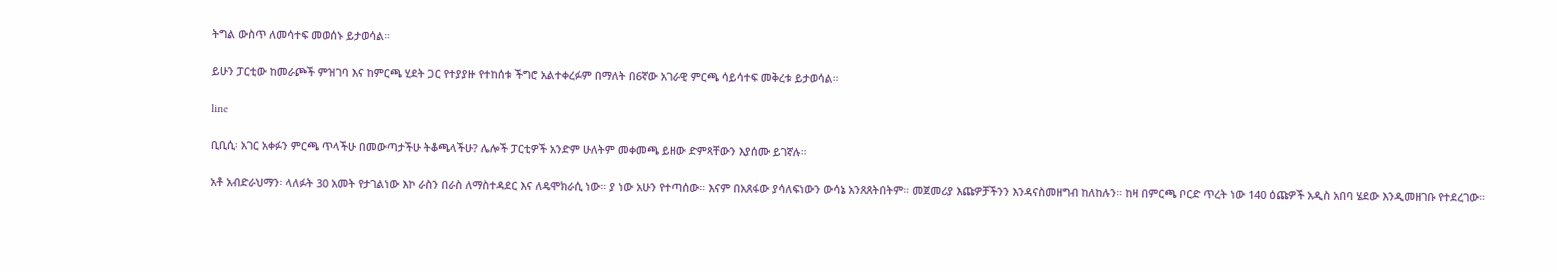ትግል ውስጥ ለመሳተፍ መወሰኑ ይታወሳል።

ይሁን ፓርቲው ከመራጮች ምዝገባ እና ከምርጫ ሂደት ጋር የተያያዙ የተከሰቱ ችግሮ አልተቀረፉም በማለት በ6ኛው አገራዊ ምርጫ ሳይሳተፍ መቅረቱ ይታወሳል።

line

ቢቢሲ፡ አገር አቀፉን ምርጫ ጥላችሁ በመውጣታችሁ ትቆጫላችሁ? ሌሎች ፓርቲዎች አንድም ሁለትም መቀመጫ ይዘው ድምጻቸውን እያሰሙ ይገኛሉ።

አቶ አብድራህማን፡ ላለፉት 30 አመት የታገልነው እኮ ራስን በራስ ለማስተዳደር እና ለዴሞክራሲ ነው። ያ ነው አሁን የተጣሰው። እናም በአጸፋው ያሳለፍነውን ውሳኔ አንጸጸትበትም። መጀመሪያ እጩዎቻችንን እንዳናስመዘግብ ከለከሉን። ከዛ በምርጫ ቦርድ ጥረት ነው 140 ዕጩዎች አዲስ አበባ ሄደው እንዲመዘገቡ የተደረገው።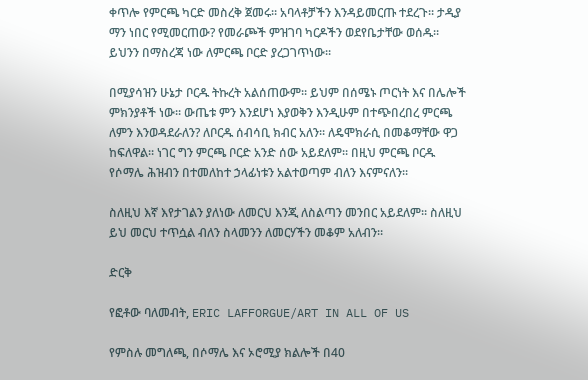ቀጥሎ የምርጫ ካርድ መስረቅ ጀመሩ። አባላቶቻችን እንዳይመርጡ ተደረጉ። ታዲያ ማን ነበር የሚመርጠው? የመራጮች ምዝገባ ካርዶችን ወደየቤታቸው ወሰዱ። ይህንን በማስረጃ ነው ለምርጫ ቦርድ ያረጋገጥነው።

በሚያሳዝን ሁኔታ ቦርዱ ትኩረት አልሰጠውም። ይህም በሰሜኑ ጦርነት እና በሌሎች ምክንያቶች ነው። ውጤቱ ምን እንደሆነ እያወቅን እንዲሁም በተጭበረበረ ምርጫ ለምን እንወዳደራለን? ለቦርዱ ሰብሳቢ ክብር አለን። ለዴሞክራሲ በመቆማቸው ዋጋ ከፍለዋል። ነገር ግን ምርጫ ቦርድ አንድ ሰው አይደለም። በዚህ ምርጫ ቦርዱ የሶማሌ ሕዝብን በተመለከተ ኃላፊነቱን አልተወጣም ብለን እናምናለን።

ስለዚህ እኛ እየታገልን ያለነው ለመርህ እንጂ ለስልጣን መንበር አይደለም። ስለዚህ ይህ መርህ ተጥሷል ብለን ስላመንን ለመርሃችን መቆም አለብን።

ድርቅ

የፎቶው ባለመብት, ERIC LAFFORGUE/ART IN ALL OF US

የምስሉ መግለጫ, በሶማሌ እና ኦሮሚያ ክልሎች በ40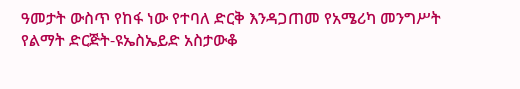ዓመታት ውስጥ የከፋ ነው የተባለ ድርቅ እንዳጋጠመ የአሜሪካ መንግሥት የልማት ድርጅት-ዩኤስኤይድ አስታውቆ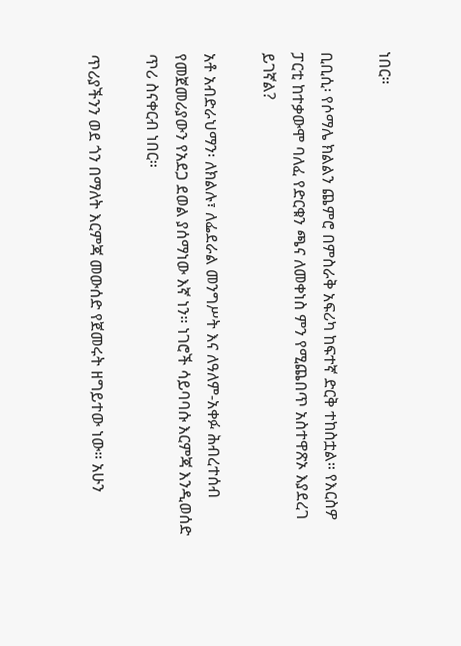ነበር።

ቢቢሲ፡ የሶማሌ ክልልን ጨምሮ በምስራቅ አፍሪካ ከፍተኛ ድርቅ ተከስቷል። የእርስዎ ፓርቲ ከተቃውሞ ባለፈ የድርቁን ጫና ለመቀነስ ምን የሚጨበጥ አስተዋጽኦ እያደረገ ይገኛል?

አቶ አብድራህማን፡ ለክልሉ፣ ለፌደራል መንግሥት እና ለዓለም-አቀፉ ሕብረተሰብ የመጀመሪያውን የአደጋ ደወል ያሰማነው እኛ ነን። ነገሮች ሳይባባሱ እርምጃ እንዲወሰድ ጥሪ ስናቀርብ ነበር።

ጥሪያችንን ወደ ጎን በማለት እርምጃ መውሰድ የጀመሩት ዘግይተው ነው። አሁን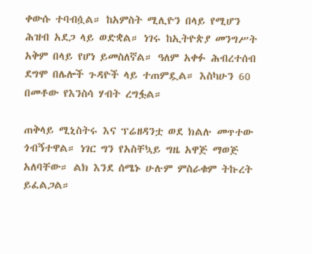ቀውሱ ተባብሷል። ከአምስት ሚሊዮን በላይ የሚሆን ሕዝብ አደጋ ላይ ወድቋል። ነገሩ ከኢትዮጵያ መንግሥት አቅም በላይ የሆነ ይመስለኛል። ዓለም አቀፉ ሕብረተሰብ ደግሞ በሌሎች ጉዳዮች ላይ ተጠምዷል። እስካሁን 60 በመቶው የእንስሳ ሃብት ረግፏል።

ጠቅላይ ሚኒስትሩ እና ፕሬዘዳንቷ ወደ ክልሉ መጥተው ጎብኝተዋል። ነገር ግን የአስቸኳይ ግዜ አዋጅ ማወጅ አለባቸው። ልክ እንደ ሰሜኑ ሁሉም ምስራቁም ትኩረት ይፈልጋል።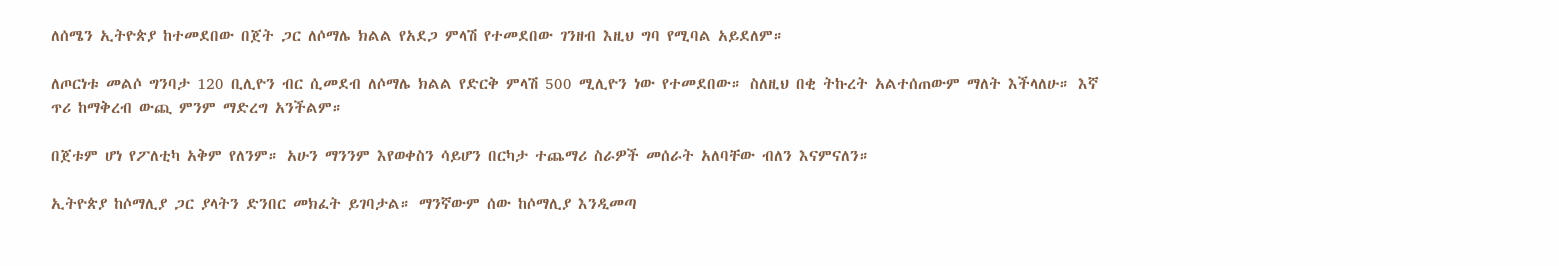ለሰሜን ኢትዮጵያ ከተመደበው በጀት ጋር ለሶማሌ ክልል የአደጋ ምላሽ የተመደበው ገንዘብ እዚህ ግባ የሚባል አይደለም።

ለጦርነቱ መልሶ ግንባታ 120 ቢሊዮን ብር ሲመደብ ለሶማሌ ክልል የድርቅ ምላሽ 500 ሚሊዮን ነው የተመደበው። ስለዚህ በቂ ትኩረት አልተሰጠውም ማለት እችላለሁ። እኛ ጥሪ ከማቅረብ ውጪ ምንም ማድረግ አንችልም።

በጀቱም ሆነ የፖለቲካ አቅም የለንም። አሁን ማንንም እየወቀስን ሳይሆን በርካታ ተጨማሪ ስራዎች መሰራት አለባቸው ብለን እናምናለን።

ኢትዮጵያ ከሶማሊያ ጋር ያላትን ድንበር መክፈት ይገባታል። ማንኛውም ሰው ከሶማሊያ እንዲመጣ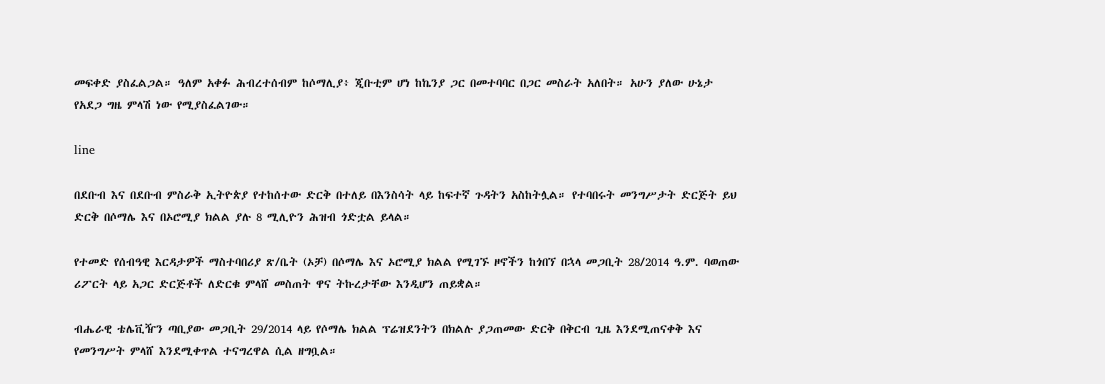መፍቀድ ያስፈልጋል። ዓለም አቀፉ ሕብረተሰብም ከሶማሊያ፥ ጂቡቲም ሆነ ከኬንያ ጋር በመተባባር በጋር መስራት አለበት። አሁን ያለው ሁኔታ የአደጋ ግዜ ምላሽ ነው የሚያስፈልገው።

line

በደቡብ እና በደቡብ ምስራቅ ኢትዮጵያ የተከሰተው ድርቅ በተለይ በእንስሳት ላይ ከፍተኛ ጉዳትን አስከትሏል። የተባበሩት መንግሥታት ድርጅት ይህ ድርቅ በሶማሌ እና በኦሮሚያ ክልል ያሉ 8 ሚሊዮን ሕዝብ ጎድቷል ይላል።

የተመድ የሰብዓዊ እርዳታዎች ማስተባበሪያ ጽ/ቤት (ኦቻ) በሶማሌ እና ኦሮሚያ ክልል የሚገኙ ዞኖችን ከጎበኘ በኋላ መጋቢት 28/2014 ዓ.ም. ባወጠው ሪፖርት ላይ አጋር ድርጅቶች ለድርቁ ምላሸ መስጠት ዋና ትኩረታቸው እንዲሆን ጠይቋል።

ብሔራዊ ቴሌቪዥን ጣቢያው መጋቢት 29/2014 ላይ የሶማሌ ክልል ፕሬዝደንትን በክልሉ ያጋጠመው ድርቅ በቅርብ ጊዜ እንደሚጠናቀቅ እና የመንግሥት ምላሸ እንደሚቀጥል ተናግረዋል ሲል ዘግቧል።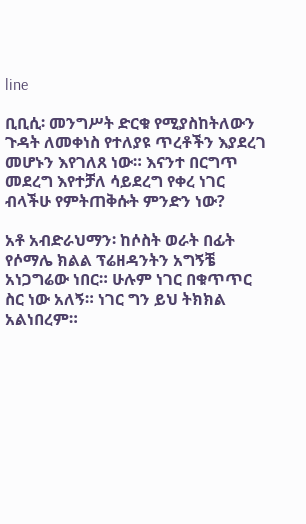line

ቢቢሲ፡ መንግሥት ድርቁ የሚያስከትለውን ጉዳት ለመቀነስ የተለያዩ ጥረቶችን እያደረገ መሆኑን እየገለጸ ነው። እናንተ በርግጥ መደረግ እየተቻለ ሳይደረግ የቀረ ነገር ብላችሁ የምትጠቅሱት ምንድን ነው?

አቶ አብድራህማን፡ ከሶስት ወራት በፊት የሶማሌ ክልል ፕሬዘዳንትን አግኝቼ አነጋግሬው ነበር። ሁሉም ነገር በቁጥጥር ስር ነው አለኝ። ነገር ግን ይህ ትክክል አልነበረም።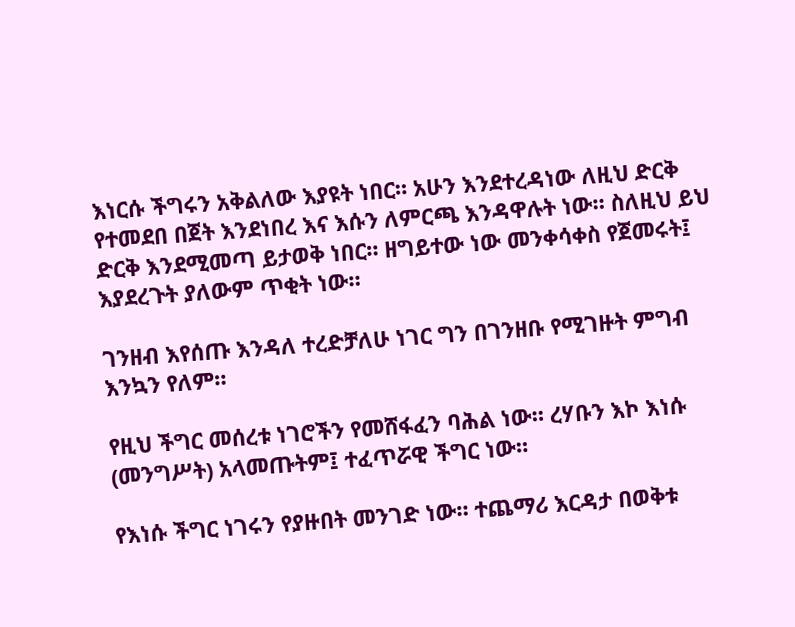እነርሱ ችግሩን አቅልለው እያዩት ነበር። አሁን እንደተረዳነው ለዚህ ድርቅ የተመደበ በጀት እንደነበረ እና እሱን ለምርጫ እንዳዋሉት ነው። ስለዚህ ይህ ድርቅ እንደሚመጣ ይታወቅ ነበር። ዘግይተው ነው መንቀሳቀስ የጀመሩት፤ እያደረጉት ያለውም ጥቂት ነው።

ገንዘብ እየሰጡ እንዳለ ተረድቻለሁ ነገር ግን በገንዘቡ የሚገዙት ምግብ እንኳን የለም።

የዚህ ችግር መሰረቱ ነገሮችን የመሸፋፈን ባሕል ነው። ረሃቡን እኮ እነሱ (መንግሥት) አላመጡትም፤ ተፈጥሯዊ ችግር ነው።

የእነሱ ችግር ነገሩን የያዙበት መንገድ ነው። ተጨማሪ እርዳታ በወቅቱ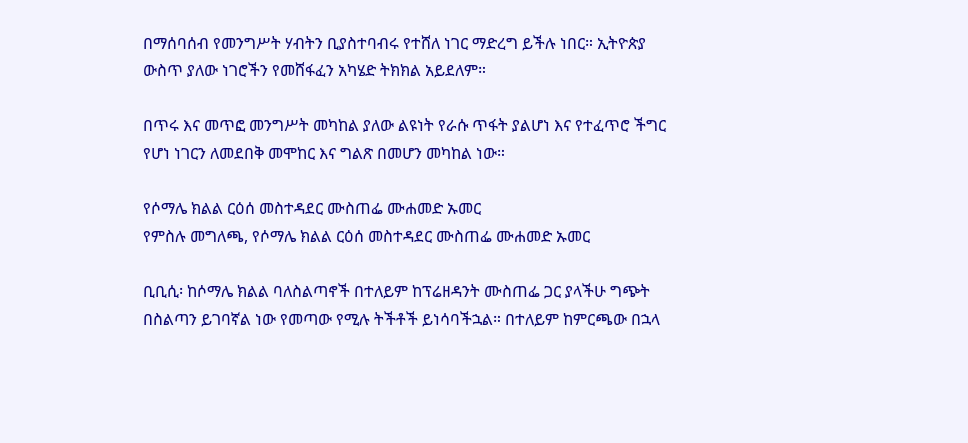በማሰባሰብ የመንግሥት ሃብትን ቢያስተባብሩ የተሸለ ነገር ማድረግ ይችሉ ነበር። ኢትዮጵያ ውስጥ ያለው ነገሮችን የመሸፋፈን አካሄድ ትክክል አይደለም።

በጥሩ እና መጥፎ መንግሥት መካከል ያለው ልዩነት የራሱ ጥፋት ያልሆነ እና የተፈጥሮ ችግር የሆነ ነገርን ለመደበቅ መሞከር እና ግልጽ በመሆን መካከል ነው።

የሶማሌ ክልል ርዕሰ መስተዳደር ሙስጠፌ ሙሐመድ ኡመር
የምስሉ መግለጫ, የሶማሌ ክልል ርዕሰ መስተዳደር ሙስጠፌ ሙሐመድ ኡመር

ቢቢሲ፡ ከሶማሌ ክልል ባለስልጣኖች በተለይም ከፕሬዘዳንት ሙስጠፌ ጋር ያላችሁ ግጭት በስልጣን ይገባኛል ነው የመጣው የሚሉ ትችቶች ይነሳባችኋል። በተለይም ከምርጫው በኋላ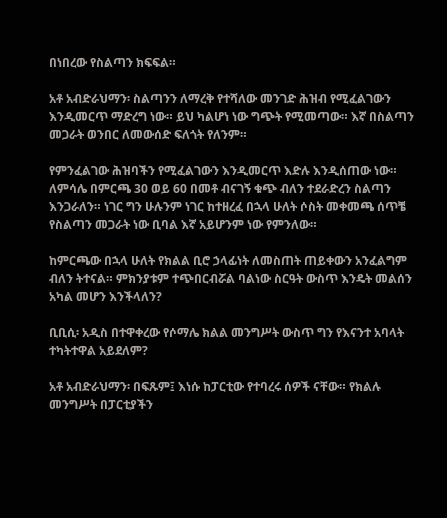በነበረው የስልጣን ክፍፍል።

አቶ አብድራህማን፡ ስልጣንን ለማረቅ የተሻለው መንገድ ሕዝብ የሚፈልገውን እንዲመርጥ ማድረግ ነው። ይህ ካልሆነ ነው ግጭት የሚመጣው። እኛ በስልጣን መጋራት ወንበር ለመውሰድ ፍለጎት የለንም።

የምንፈልገው ሕዝባችን የሚፈልገውን እንዲመርጥ እድሉ እንዲሰጠው ነው። ለምሳሌ በምርጫ 30 ወይ 60 በመቶ ብናገኝ ቁጭ ብለን ተደራድረን ስልጣን እንጋራለን። ነገር ግን ሁሉንም ነገር ከተዘረፈ በኋላ ሁለት ሶስት መቀመጫ ሰጥቼ የስልጣን መጋራት ነው ቢባል እኛ አይሆንም ነው የምንለው።

ከምርጫው በኋላ ሁለት የክልል ቢሮ ኃላፊነት ለመስጠት ጠይቀውን አንፈልግም ብለን ትተናል። ምክንያቱም ተጭበርብሯል ባልነው ስርዓት ውስጥ እንዴት መልሰን አካል መሆን እንችላለን?

ቢቢሲ፡ አዲስ በተዋቀረው የሶማሌ ክልል መንግሥት ውስጥ ግን የእናንተ አባላት ተካትተዋል አይደለም?

አቶ አብድራህማን፡ በፍጹም፤ እነሱ ከፓርቲው የተባረሩ ሰዎች ናቸው። የክልሉ መንግሥት በፓርቲያችን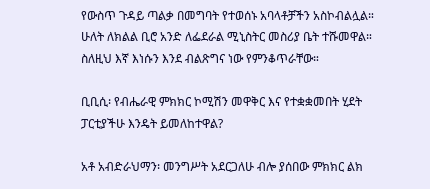የውስጥ ጉዳይ ጣልቃ በመግባት የተወሰኑ አባላቶቻችን አስኮብልሏል። ሁለት ለክልል ቢሮ አንድ ለፌደራል ሚኒስትር መስሪያ ቤት ተሹመዋል። ስለዚህ እኛ እነሱን እንደ ብልጽግና ነው የምንቆጥራቸው።

ቢቢሲ፡ የብሔራዊ ምክክር ኮሚሽን መዋቅር እና የተቋቋመበት ሂደት ፓርቲያችሁ እንዴት ይመለከተዋል?

አቶ አብድራህማን፡ መንግሥት አደርጋለሁ ብሎ ያሰበው ምክክር ልክ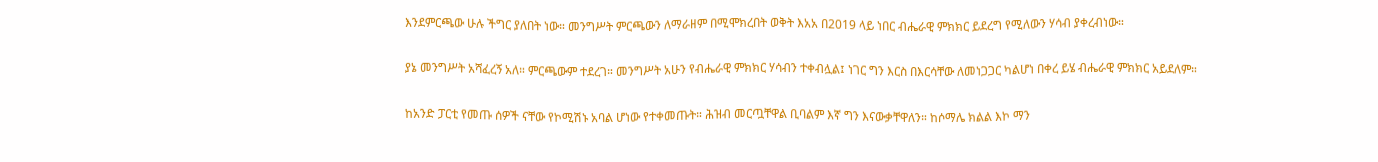እንደምርጫው ሁሉ ችግር ያለበት ነው። መንግሥት ምርጫውን ለማራዘም በሚሞክረበት ወቅት እአአ በ2019 ላይ ነበር ብሔራዊ ምክክር ይደረግ የሚለውን ሃሳብ ያቀረብነው።

ያኔ መንግሥት አሻፈረኝ አለ። ምርጫውም ተደረገ። መንግሥት አሁን የብሔራዊ ምክክር ሃሳብን ተቀብሏል፤ ነገር ግን እርስ በእርሳቸው ለመነጋጋር ካልሆነ በቀረ ይሄ ብሔራዊ ምክክር አይደለም።

ከአንድ ፓርቲ የመጡ ሰዎች ናቸው የኮሚሽኑ አባል ሆነው የተቀመጡት። ሕዝብ መርጧቸዋል ቢባልም እኛ ግን እናውቃቸዋለን። ከሶማሌ ክልል እኮ ማን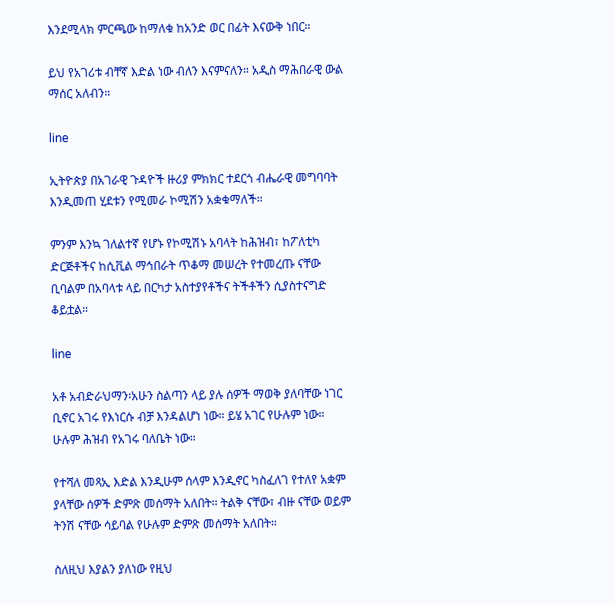እንደሚላክ ምርጫው ከማለቁ ከአንድ ወር በፊት እናውቅ ነበር።

ይህ የአገሪቱ ብቸኛ እድል ነው ብለን እናምናለን። አዲስ ማሕበራዊ ውል ማሰር አለብን።

line

ኢትዮጵያ በአገራዊ ጉዳዮች ዙሪያ ምክክር ተደርጎ ብሔራዊ መግባባት እንዲመጠ ሂደቱን የሚመራ ኮሚሽን አቋቁማለች።

ምንም እንኳ ገለልተኛ የሆኑ የኮሚሽኑ አባላት ከሕዝብ፣ ከፖለቲካ ድርጅቶችና ከሲቪል ማኅበራት ጥቆማ መሠረት የተመረጡ ናቸው ቢባልም በአባላቱ ላይ በርካታ አስተያየቶችና ትችቶችን ሲያስተናግድ ቆይቷል።

line

አቶ አብድራህማን፡አሁን ስልጣን ላይ ያሉ ሰዎች ማወቅ ያለባቸው ነገር ቢኖር አገሩ የእነርሱ ብቻ እንዳልሆነ ነው። ይሄ አገር የሁሉም ነው። ሁሉም ሕዝብ የአገሩ ባለቤት ነው።

የተሻለ መጻኢ እድል እንዲሁም ሰላም እንዲኖር ካስፈለገ የተለየ አቋም ያላቸው ሰዎች ድምጽ መሰማት አለበት። ትልቅ ናቸው፣ ብዙ ናቸው ወይም ትንሽ ናቸው ሳይባል የሁሉም ድምጽ መሰማት አለበት።

ስለዚህ እያልን ያለነው የዚህ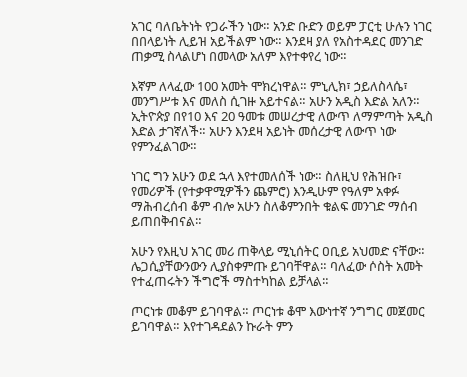አገር ባለቤትነት የጋራችን ነው። አንድ ቡድን ወይም ፓርቲ ሁሉን ነገር በበላይነት ሊይዝ አይችልም ነው። እንደዛ ያለ የአስተዳደር መንገድ ጠቃሚ ስላልሆነ በመላው አለም እየተቀየረ ነው።

እኛም ለላፈው 100 አመት ሞክረነዋል። ምኒሊክ፣ ኃይለስላሴ፣ መንግሥቱ እና መለስ ሲገዙ አይተናል። አሁን አዲስ እድል አለን። ኢትዮጵያ በየ10 እና 20 ዓመቱ መሠረታዊ ለውጥ ለማምጣት አዲስ እድል ታገኛለች። አሁን እንደዛ አይነት መሰረታዊ ለውጥ ነው የምንፈልገው።

ነገር ግን አሁን ወደ ኋላ እየተመለሰች ነው። ስለዚህ የሕዝቡ፣ የመሪዎች (የተቃዋሚዎችን ጨምሮ) እንዲሁም የዓለም አቀፉ ማሕብረሰብ ቆም ብሎ አሁን ስለቆምንበት ቁልፍ መንገድ ማሰብ ይጠበቅብናል።

አሁን የእዚህ አገር መሪ ጠቅላይ ሚኒሰትር ዐቢይ አህመድ ናቸው። ሌጋሲያቸውንውን ሊያስቀምጡ ይገባቸዋል። ባለፈው ሶስት አመት የተፈጠሩትን ችግሮች ማስተካከል ይቻላል።

ጦርነቱ መቆም ይገባዋል። ጦርነቱ ቆሞ እውነተኛ ንግግር መጀመር ይገባዋል። እየተገዳደልን ኩራት ምን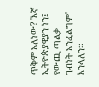ጥቅም አለነው? 'እኛ ኢትዮጵያዊያን ነን፤ የውጪ ጣልቃ ገብነት አንፈልግም' እንላለን።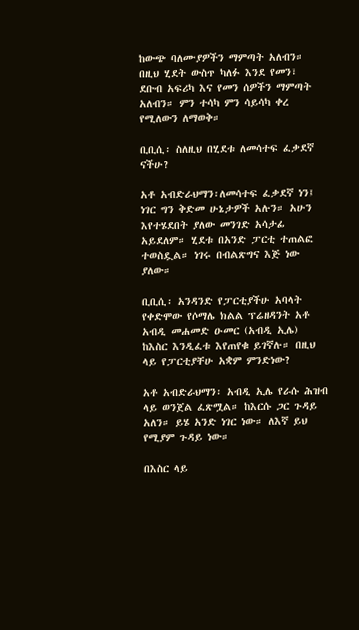ከውጭ ባለሙያዎችን ማምጣት አለብን። በዚህ ሂደት ውስጥ ካለፉ እንደ የመን፣ ደቡብ አፍሪካ እና የመን ሰዎችን ማምጣት አለብን። ምን ተሳካ ምን ሳይሳካ ቀረ የሚለውን ለማወቅ።

ቢቢሲ፡ ስለዚህ በሂደቱ ለመሳተፍ ፈቃደኛ ናችሁ?

አቶ አብድራህማን፡ለመሳተፍ ፈቃደኛ ነን፤ ነገር ግን ቅድመ ሁኔታዎች አሉን። አሁን እየተሄደበት ያለው መንገድ አሳታፊ አይደለም። ሂደቱ በአንድ ፓርቲ ተጠልፎ ተወስዷል። ነገሩ በብልጽግና እጅ ነው ያለው።

ቢቢሲ፡ አንዳንድ የፓርቲያችሁ አባላት የቀድሞው የሶማሌ ክልል ፕሬዘዳንት አቶ አብዲ መሐመድ ዑመር (አብዲ ኢሌ) ከእስር እንዲፈቱ እየጠየቁ ይገኛሉ። በዚህ ላይ የፓርቲያቸሁ አቋም ምንድነው?

አቶ አብድራህማን፡ አብዲ ኢሌ የራሱ ሕዝብ ላይ ወንጀል ፈጽሟል። ከእርሱ ጋር ጉዳይ አለን። ይሄ አንድ ነገር ነው። ለእኛ ይህ የሚያም ጉዳይ ነው።

በእስር ላይ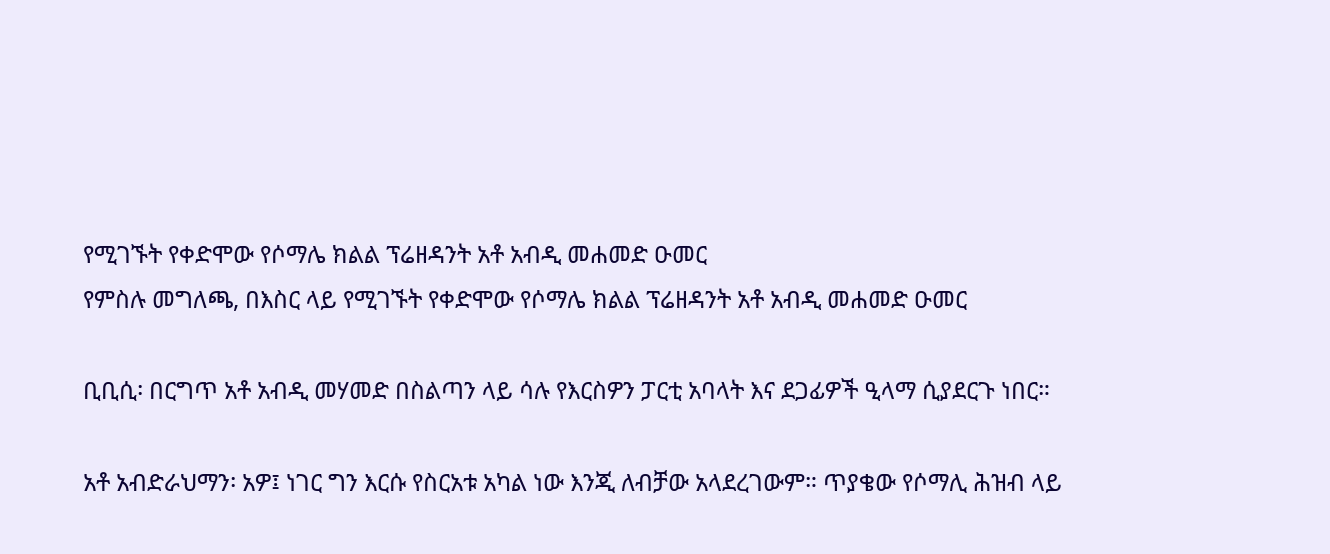የሚገኙት የቀድሞው የሶማሌ ክልል ፕሬዘዳንት አቶ አብዲ መሐመድ ዑመር
የምስሉ መግለጫ, በእስር ላይ የሚገኙት የቀድሞው የሶማሌ ክልል ፕሬዘዳንት አቶ አብዲ መሐመድ ዑመር

ቢቢሲ፡ በርግጥ አቶ አብዲ መሃመድ በስልጣን ላይ ሳሉ የእርስዎን ፓርቲ አባላት እና ደጋፊዎች ዒላማ ሲያደርጉ ነበር።

አቶ አብድራህማን፡ አዎ፤ ነገር ግን እርሱ የስርአቱ አካል ነው እንጂ ለብቻው አላደረገውም። ጥያቄው የሶማሊ ሕዝብ ላይ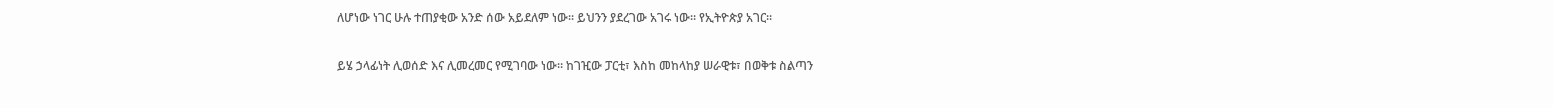ለሆነው ነገር ሁሉ ተጠያቂው አንድ ሰው አይደለም ነው። ይህንን ያደረገው አገሩ ነው። የኢትዮጵያ አገር።

ይሄ ኃላፊነት ሊወሰድ እና ሊመረመር የሚገባው ነው። ከገዢው ፓርቲ፣ እስከ መከላከያ ሠራዊቱ፣ በወቅቱ ስልጣን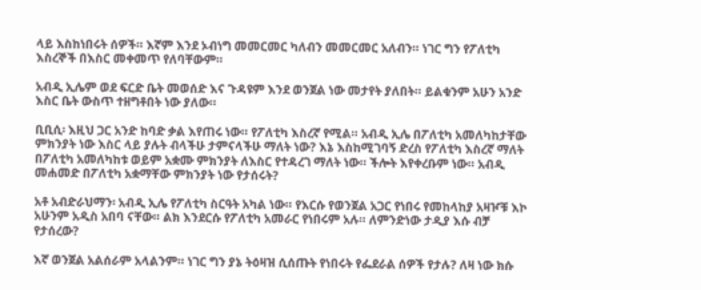ላይ እስከነበሩት ሰዎች። እኛም እንደ ኦብነግ መመርመር ካለብን መመርመር አለብን። ነገር ግን የፖለቲካ እስረኞች በእስር መቀመጥ የለባቸውም።

አብዲ ኢሌም ወደ ፍርድ ቤት መወሰድ እና ጉዳዩም እንደ ወንጀል ነው መታየት ያለበት። ይልቁንም አሁን አንድ እስር ቤት ውስጥ ተዘግቶበት ነው ያለው።

ቢቢሲ፡ እዚህ ጋር አንድ ከባድ ቃል እየጠሩ ነው። የፖለቲካ እስረኛ የሚል። አብዲ ኢሌ በፖለቲካ አመለካከታቸው ምክንያት ነው እስር ላይ ያሉት ብላችሁ ታምናላችሁ ማለት ነው? እኔ እስከሚገባኝ ድረስ የፖለቲካ እስረኛ ማለት በፖለቲካ አመለካከቱ ወይም አቋሙ ምክንያት ለእስር የተዳረገ ማለት ነው። ችሎት እየቀረቡም ነው። አብዲ መሐመድ በፖለቲካ አቋማቸው ምክንያት ነው የታሰሩት?

አቶ አብድራህማን፡ አብዲ ኢሌ የፖለቲካ ስርዓት አካል ነው። የእርሱ የወንጀል አጋር የነበሩ የመከላከያ አዛዦቹ እኮ አሁንም አዲስ አበባ ናቸው። ልክ እንደርሱ የፖለቲካ አመራር የነበሩም አሉ። ለምንድነው ታዲያ እሱ ብቻ የታሰረው?

እኛ ወንጀል አልሰራም አላልንም። ነገር ግን ያኔ ትዕዛዝ ሲሰጡት የነበሩት የፌደራል ሰዎች የታሉ? ለዛ ነው ክሱ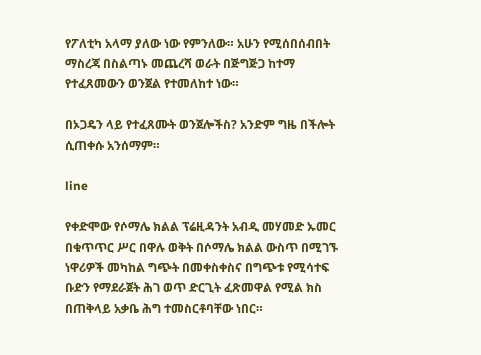የፖለቲካ አላማ ያለው ነው የምንለው። አሁን የሚሰበሰብበት ማስረጃ በስልጣኑ መጨረሻ ወራት በጅግጅጋ ከተማ የተፈጸመውን ወንጀል የተመለከተ ነው።

በኦጋዴን ላይ የተፈጸሙት ወንጀሎችስ? አንድም ግዜ በችሎት ሲጠቀሱ አንሰማም።

line

የቀድሞው የሶማሌ ክልል ፕሬዚዳንት አብዲ መሃመድ ኡመር በቁጥጥር ሥር በዋሉ ወቅት በሶማሌ ክልል ውስጥ በሚገኙ ነዋሪዎች መካከል ግጭት በመቀስቀስና በግጭቱ የሚሳተፍ ቡድን የማደራጀት ሕገ ወጥ ድርጊት ፈጽመዋል የሚል ክስ በጠቅላይ አቃቤ ሕግ ተመስርቶባቸው ነበር።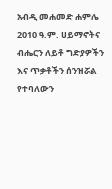አብዲ መሐመድ ሐምሌ 2010 ዓ.ም. ሀይማኖትና ብሔርን ለይቶ ግድያዎችን እና ጥቃቶችን ሰንዝሯል የተባለውን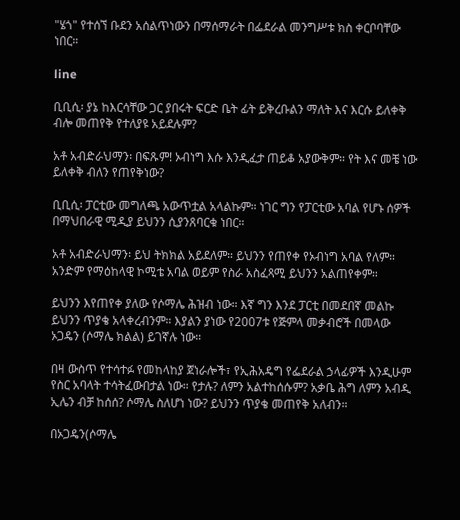"ሄጎ" የተሰኘ ቡደን አሰልጥነውን በማሰማራት በፌደራል መንግሥቱ ክስ ቀርቦባቸው ነበር።

line

ቢቢሲ፡ ያኔ ከእርሳቸው ጋር ያበሩት ፍርድ ቤት ፊት ይቅረቡልን ማለት እና እርሱ ይለቀቅ ብሎ መጠየቅ የተለያዩ አይደሉም?

አቶ አብድራህማን፡ በፍጹም! ኦብነግ እሱ እንዲፈታ ጠይቆ አያውቅም። የት እና መቼ ነው ይለቀቅ ብለን የጠየቅነው?

ቢቢሲ፡ ፓርቲው መግለጫ አውጥቷል አላልኩም። ነገር ግን የፓርቲው አባል የሆኑ ሰዎች በማህበራዊ ሚዲያ ይህንን ሲያንጸባርቁ ነበር።

አቶ አብድራህማን፡ ይህ ትክክል አይደለም። ይህንን የጠየቀ የኦብነግ አባል የለም። አንድም የማዕከላዊ ኮሚቴ አባል ወይም የስራ አስፈጻሚ ይህንን አልጠየቀም።

ይህንን እየጠየቀ ያለው የሶማሌ ሕዝብ ነው። እኛ ግን እንደ ፓርቲ በመደበኛ መልኩ ይህንን ጥያቄ አላቀረብንም። እያልን ያነው የ2007ቱ የጅምላ መቃብሮች በመላው ኦጋዴን (ሶማሌ ክልል) ይገኛሉ ነው።

በዛ ውስጥ የተሳተፉ የመከላከያ ጀነራሎች፣ የኢሕአዴግ የፌደራል ኃላፊዎች እንዲሁም የስር አባላት ተሳትፈውበታል ነው። የታሉ? ለምን አልተከሰሱም? አቃቤ ሕግ ለምን አብዲ ኢሌን ብቻ ከሰሰ? ሶማሌ ስለሆነ ነው? ይህንን ጥያቄ መጠየቅ አለብን።

በኦጋዴን(ሶማሌ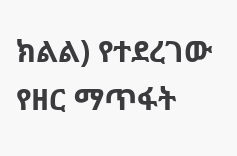ክልል) የተደረገው የዘር ማጥፋት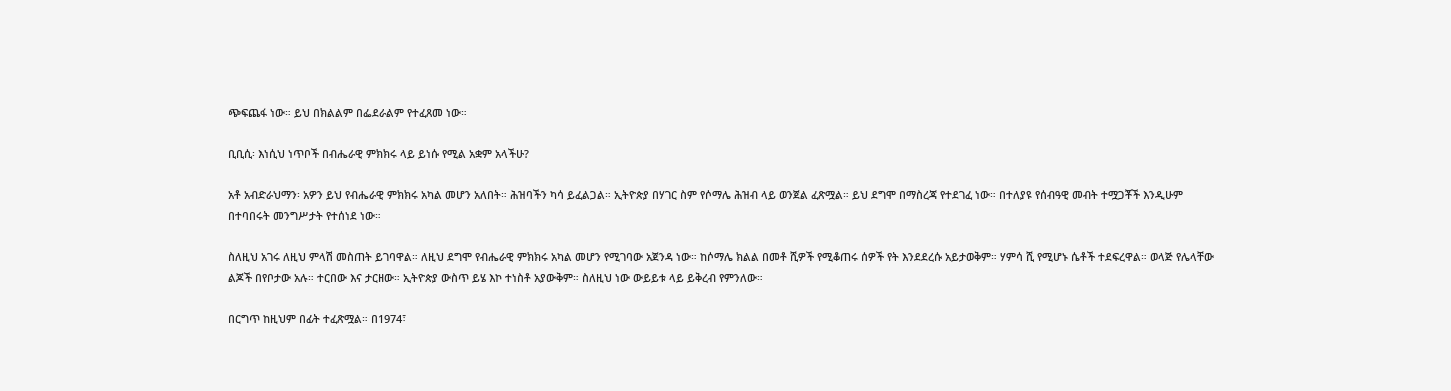ጭፍጨፋ ነው። ይህ በክልልም በፌደራልም የተፈጸመ ነው።

ቢቢሲ፡ እነሲህ ነጥቦች በብሔራዊ ምክክሩ ላይ ይነሱ የሚል አቋም አላችሁ?

አቶ አብድራህማን፡ አዎን ይህ የብሔራዊ ምክክሩ አካል መሆን አለበት። ሕዝባችን ካሳ ይፈልጋል። ኢትዮጵያ በሃገር ስም የሶማሌ ሕዝብ ላይ ወንጀል ፈጽሟል። ይህ ደግሞ በማስረጃ የተደገፈ ነው። በተለያዩ የሰብዓዊ መብት ተሟጋቾች እንዲሁም በተባበሩት መንግሥታት የተሰነደ ነው።

ስለዚህ አገሩ ለዚህ ምላሽ መስጠት ይገባዋል። ለዚህ ደግሞ የብሔራዊ ምክክሩ አካል መሆን የሚገባው አጀንዳ ነው። ከሶማሌ ክልል በመቶ ሺዎች የሚቆጠሩ ሰዎች የት እንደደረሱ አይታወቅም። ሃምሳ ሺ የሚሆኑ ሴቶች ተደፍረዋል። ወላጅ የሌላቸው ልጆች በየቦታው አሉ። ተርበው እና ታርዘው። ኢትዮጵያ ውስጥ ይሄ እኮ ተነስቶ አያውቅም። ስለዚህ ነው ውይይቱ ላይ ይቅረብ የምንለው።

በርግጥ ከዚህም በፊት ተፈጽሟል። በ1974፣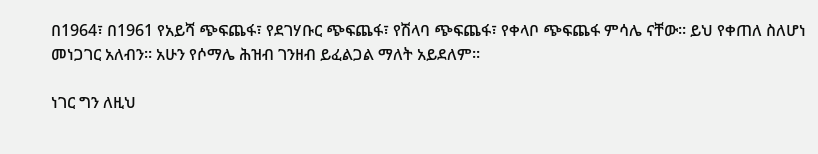በ1964፣ በ1961 የአይሻ ጭፍጨፋ፣ የደገሃቡር ጭፍጨፋ፣ የሽላባ ጭፍጨፋ፣ የቀላቦ ጭፍጨፋ ምሳሌ ናቸው። ይህ የቀጠለ ስለሆነ መነጋገር አለብን። አሁን የሶማሌ ሕዝብ ገንዘብ ይፈልጋል ማለት አይደለም።

ነገር ግን ለዚህ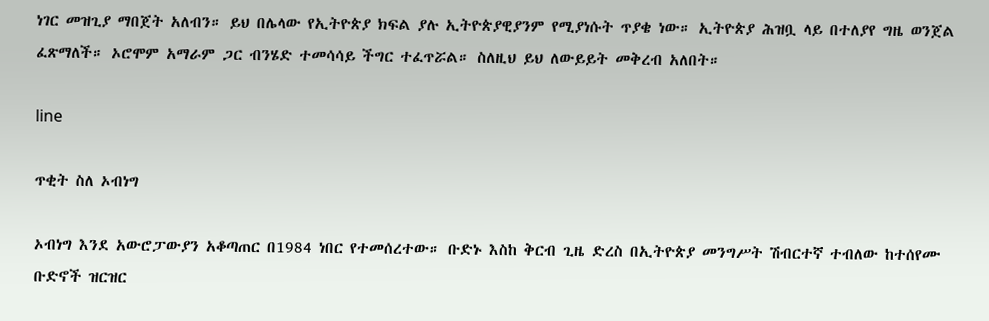ነገር መዝጊያ ማበጀት አለብን። ይህ በሌላው የኢትዮጵያ ክፍል ያሉ ኢትዮጵያዊያንም የሚያነሱት ጥያቄ ነው። ኢትዮጵያ ሕዝቧ ላይ በተለያየ ግዜ ወንጀል ፈጽማለች። ኦሮሞም አማራም ጋር ብንሄድ ተመሳሳይ ችግር ተፈጥሯል። ስለዚህ ይህ ለውይይት መቅረብ አለበት።

line

ጥቂት ስለ ኦብነግ

ኦብነግ እንደ አውሮፓውያን አቆጣጠር በ1984 ነበር የተመሰረተው። ቡድኑ እስከ ቅርብ ጊዜ ድረስ በኢትዮጵያ መንግሥት ሽብርተኛ ተብለው ከተሰየሙ ቡድኖች ዝርዝር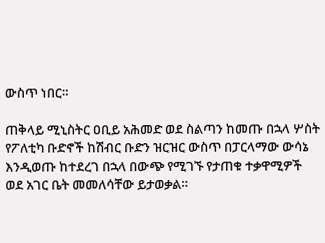ውስጥ ነበር።

ጠቅላይ ሚኒስትር ዐቢይ አሕመድ ወደ ስልጣን ከመጡ በኋላ ሦስት የፖለቲካ ቡድኖች ከሽብር ቡድን ዝርዝር ውስጥ በፓርላማው ውሳኔ እንዲወጡ ከተደረገ በኋላ በውጭ የሚገኙ የታጠቁ ተቃዋሚዎች ወደ አገር ቤት መመለሳቸው ይታወቃል።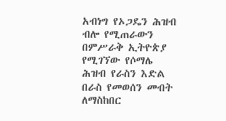አብነግ የኦጋዴን ሕዝብ ብሎ የሚጠራውን በምሥራቅ ኢትዮጵያ የሚገኘው የሶማሌ ሕዝብ የራስን እድል በራስ የመወሰን መብት ለማስከበር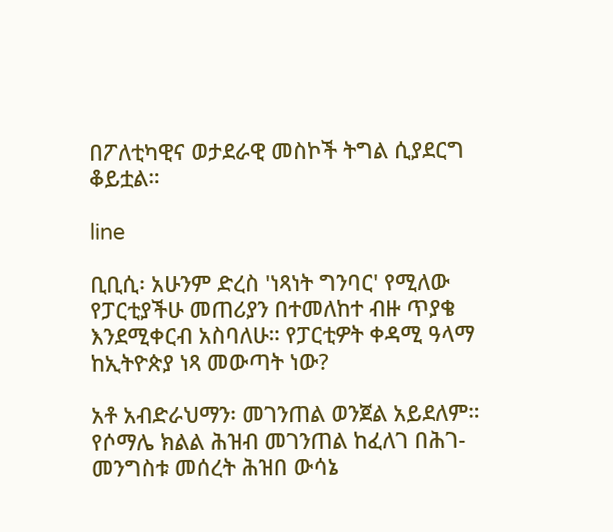በፖለቲካዊና ወታደራዊ መስኮች ትግል ሲያደርግ ቆይቷል።

line

ቢቢሲ፡ አሁንም ድረስ 'ነጻነት ግንባር' የሚለው የፓርቲያችሁ መጠሪያን በተመለከተ ብዙ ጥያቄ እንደሚቀርብ አስባለሁ። የፓርቲዎት ቀዳሚ ዓላማ ከኢትዮጵያ ነጻ መውጣት ነው?

አቶ አብድራህማን፡ መገንጠል ወንጀል አይደለም። የሶማሌ ክልል ሕዝብ መገንጠል ከፈለገ በሕገ-መንግስቱ መሰረት ሕዝበ ውሳኔ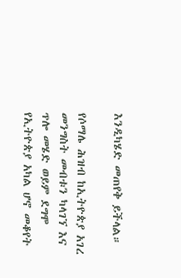እንዲካሄድ መጠየቅ ይችላል።

የሶማሌ ሕዝብ ከኢትዮጵያ አገረ መንግስት መብቱን ካላገኘ እና ጥሎ መሄድ ወይም ደግሞ የኢትዮጵያ አካል ሆኖ መቆየት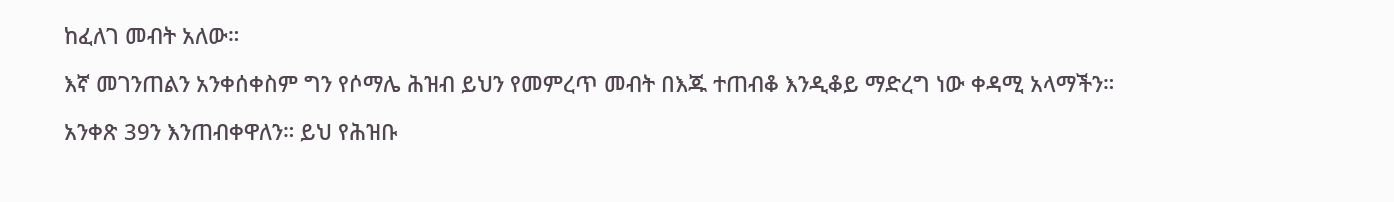ከፈለገ መብት አለው።

እኛ መገንጠልን አንቀሰቀስም ግን የሶማሌ ሕዝብ ይህን የመምረጥ መብት በእጁ ተጠብቆ እንዲቆይ ማድረግ ነው ቀዳሚ አላማችን።

አንቀጽ 39ን እንጠብቀዋለን። ይህ የሕዝቡ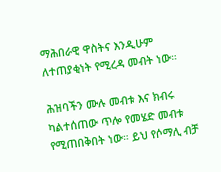ማሕበራዊ ዋስትና እንዲሁም ለተጠያቂነት የሚረዳ መብት ነው።

ሕዝባችን ሙሉ መብቱ እና ክብሩ ካልተሰጠው ጥሎ የመሄድ መብቱ የሚጠበቅበት ነው። ይህ የሶማሊ ብቻ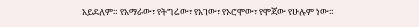አይደለም። የአማራው፣ የትግሬው፣ የአገው፣ የኦሮሞው፣ የሞጃው የሁሉም ነው።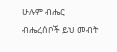ሁሉም ብሔር ብሔረሰቦች ይህ መብት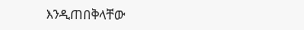እንዲጠበቅላቸው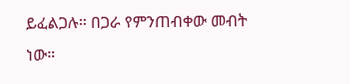ይፈልጋሉ። በጋራ የምንጠብቀው መብት ነው።